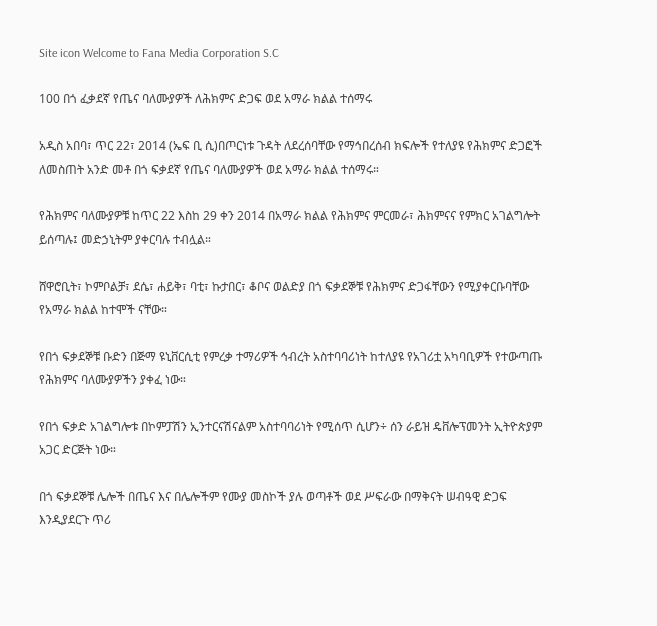Site icon Welcome to Fana Media Corporation S.C

100 በጎ ፈቃደኛ የጤና ባለሙያዎች ለሕክምና ድጋፍ ወደ አማራ ክልል ተሰማሩ

አዲስ አበባ፣ ጥር 22፣ 2014 (ኤፍ ቢ ሲ)በጦርነቱ ጉዳት ለደረሰባቸው የማኅበረሰብ ክፍሎች የተለያዩ የሕክምና ድጋፎች ለመስጠት አንድ መቶ በጎ ፍቃደኛ የጤና ባለሙያዎች ወደ አማራ ክልል ተሰማሩ።

የሕክምና ባለሙያዎቹ ከጥር 22 እስከ 29 ቀን 2014 በአማራ ክልል የሕክምና ምርመራ፣ ሕክምናና የምክር አገልግሎት ይሰጣሉ፤ መድኃኒትም ያቀርባሉ ተብሏል።

ሸዋሮቢት፣ ኮምቦልቻ፣ ደሴ፣ ሐይቅ፣ ባቲ፣ ኩታበር፣ ቆቦና ወልድያ በጎ ፍቃደኞቹ የሕክምና ድጋፋቸውን የሚያቀርቡባቸው የአማራ ክልል ከተሞች ናቸው።

የበጎ ፍቃደኞቹ ቡድን በጅማ ዩኒቨርሲቲ የምረቃ ተማሪዎች ኅብረት አስተባባሪነት ከተለያዩ የአገሪቷ አካባቢዎች የተውጣጡ የሕክምና ባለሙያዎችን ያቀፈ ነው።

የበጎ ፍቃድ አገልግሎቱ በኮምፓሽን ኢንተርናሽናልም አስተባባሪነት የሚሰጥ ሲሆን÷ ሰን ራይዝ ዴቨሎፕመንት ኢትዮጵያም አጋር ድርጅት ነው።

በጎ ፍቃደኞቹ ሌሎች በጤና እና በሌሎችም የሙያ መስኮች ያሉ ወጣቶች ወደ ሥፍራው በማቅናት ሠብዓዊ ድጋፍ እንዲያደርጉ ጥሪ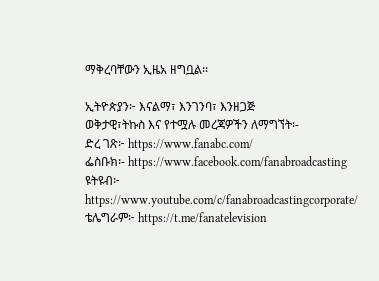ማቅረባቸውን ኢዜአ ዘግቧል፡፡

ኢትዮጵያን፦ እናልማ፣ እንገንባ፣ እንዘጋጅ
ወቅታዊ፣ትኩስ እና የተሟሉ መረጃዎችን ለማግኘት፡-
ድረ ገጽ፦ https://www.fanabc.com/
ፌስቡክ፡- https://www.facebook.com/fanabroadcasting
ዩትዩብ፦ https://www.youtube.com/c/fanabroadcastingcorporate/
ቴሌግራም፦ https://t.me/fanatelevision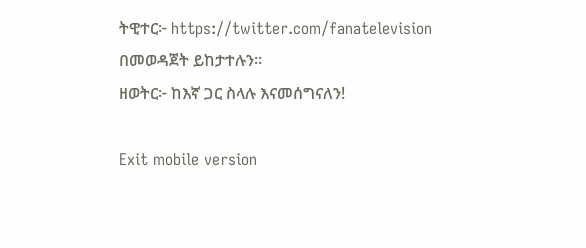ትዊተር፦ https://twitter.com/fanatelevision በመወዳጀት ይከታተሉን፡፡
ዘወትር፦ ከእኛ ጋር ስላሉ እናመሰግናለን!

Exit mobile version